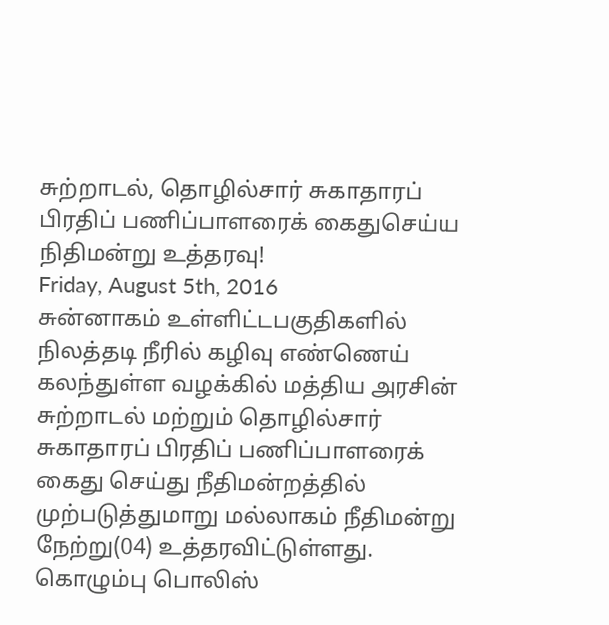சுற்றாடல், தொழில்சார் சுகாதாரப் பிரதிப் பணிப்பாளரைக் கைதுசெய்ய நிதிமன்று உத்தரவு!
Friday, August 5th, 2016
சுன்னாகம் உள்ளிட்டபகுதிகளில் நிலத்தடி நீரில் கழிவு எண்ணெய் கலந்துள்ள வழக்கில் மத்திய அரசின் சுற்றாடல் மற்றும் தொழில்சார் சுகாதாரப் பிரதிப் பணிப்பாளரைக் கைது செய்து நீதிமன்றத்தில் முற்படுத்துமாறு மல்லாகம் நீதிமன்று நேற்று(04) உத்தரவிட்டுள்ளது.
கொழும்பு பொலிஸ்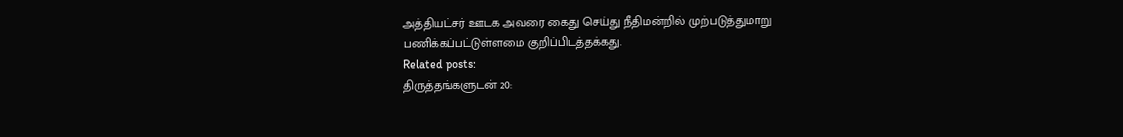அத்தியட்சர் ஊடக அவரை கைது செய்து நீதிமன்றில் முற்படுத்துமாறு பணிக்கப்பட்டுள்ளமை குறிப்பிடத்தக்கது.
Related posts:
திருத்தங்களுடன் 20: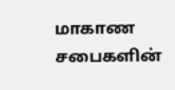மாகாண சபைகளின்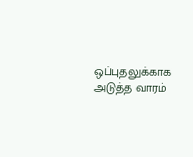ஒப்புதலுக்காக அடுத்த வாரம்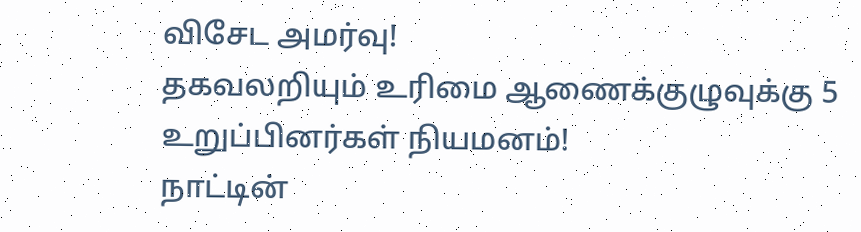விசேட அமர்வு!
தகவலறியும் உரிமை ஆணைக்குழுவுக்கு 5 உறுப்பினர்கள் நியமனம்!
நாட்டின்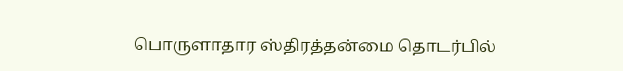பொருளாதார ஸ்திரத்தன்மை தொடர்பில்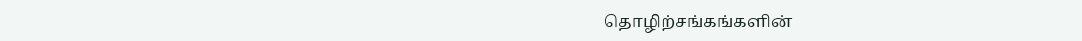தொழிற்சங்கங்களின்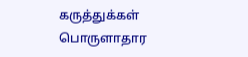கருத்துக்கள் பொருளாதார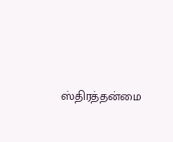ஸ்திரத்தன்மை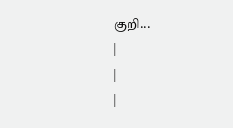குறி...
|
|
|